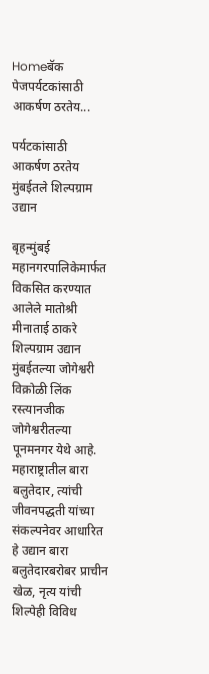Homeबॅक पेजपर्यटकांसाठी आकर्षण ठरतेय...

पर्यटकांसाठी आकर्षण ठरतेय मुंबईतले शिल्पग्राम उद्यान

बृहन्मुंबई महानगरपालिकेमार्फत विकसित करण्यात आलेले मातोश्री मीनाताई ठाकरे शिल्पग्राम उद्यान मुंबईतल्या जोगेश्वरी विक्रोळी लिंक रस्त्यानजीक जोगेश्वरीतल्या पूनमनगर येथे आहे. महाराष्ट्रातील बारा बलुतेदार, त्यांची जीवनपद्धती यांच्या संकल्पनेवर आधारित हे उद्यान बारा बलुतेदारबरोबर प्राचीन खेळ, नृत्य यांची शिल्पेही विविध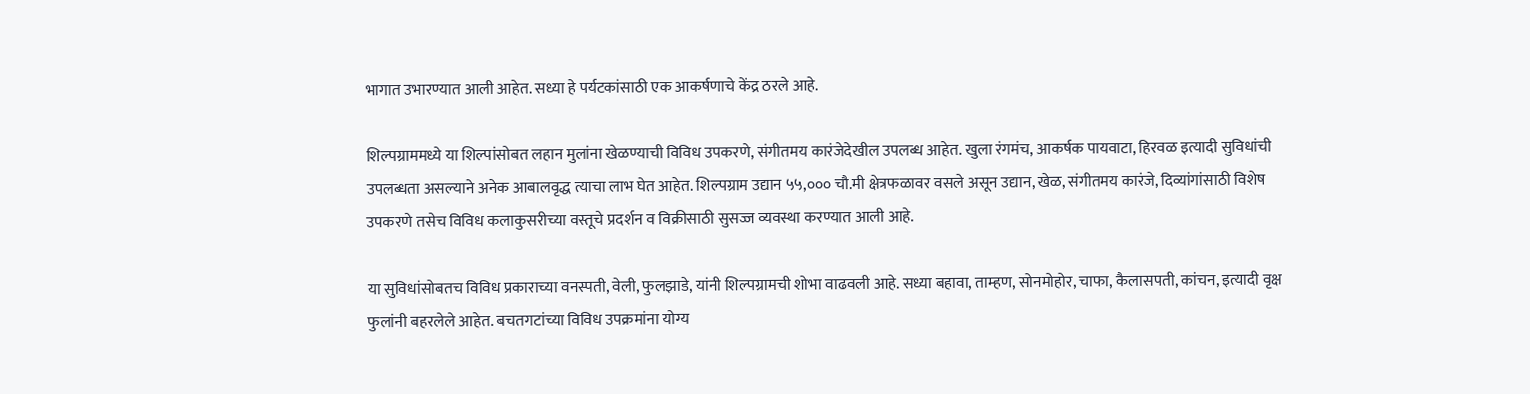भागात उभारण्यात आली आहेत. सध्या हे पर्यटकांसाठी एक आकर्षणाचे केंद्र ठरले आहे.

शिल्पग्राममध्ये या शिल्पांसोबत लहान मुलांना खेळण्याची विविध उपकरणे, संगीतमय कारंजेदेखील उपलब्ध आहेत. खुला रंगमंच, आकर्षक पायवाटा, हिरवळ इत्यादी सुविधांची उपलब्धता असल्याने अनेक आबालवृद्ध त्याचा लाभ घेत आहेत. शिल्पग्राम उद्यान ५५,००० चौ.मी क्षेत्रफळावर वसले असून उद्यान, खेळ, संगीतमय कारंजे, दिव्यांगांसाठी विशेष उपकरणे तसेच विविध कलाकुसरीच्या वस्तूचे प्रदर्शन व विक्रीसाठी सुसज्ज व्यवस्था करण्यात आली आहे.

या सुविधांसोबतच विविध प्रकाराच्या वनस्पती, वेली, फुलझाडे, यांनी शिल्पग्रामची शोभा वाढवली आहे. सध्या बहावा, ताम्हण, सोनमोहोर, चाफा, कैलासपती, कांचन, इत्यादी वृक्ष फुलांनी बहरलेले आहेत. बचतगटांच्या विविध उपक्रमांना योग्य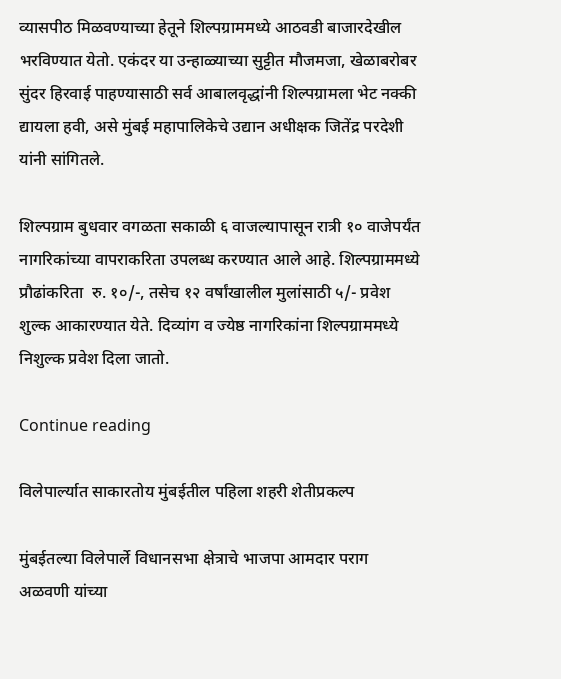व्यासपीठ मिळवण्याच्या हेतूने शिल्पग्राममध्ये आठवडी बाजारदेखील भरविण्यात येतो. एकंदर या उन्हाळ्याच्या सुट्टीत मौजमजा, खेळाबरोबर सुंदर हिरवाई पाहण्यासाठी सर्व आबालवृद्धांनी शिल्पग्रामला भेट नक्की द्यायला हवी, असे मुंबई महापालिकेचे उद्यान अधीक्षक जितेंद्र परदेशी यांनी सांगितले.

शिल्पग्राम बुधवार वगळता सकाळी ६ वाजल्यापासून रात्री १० वाजेपर्यंत नागरिकांच्या वापराकरिता उपलब्ध करण्यात आले आहे. शिल्पग्राममध्ये प्रौढांकरिता  रु. १०/-, तसेच १२ वर्षांखालील मुलांसाठी ५/- प्रवेश शुल्क आकारण्यात येते. दिव्यांग व ज्येष्ठ नागरिकांना शिल्पग्राममध्ये निशुल्क प्रवेश दिला जातो.

Continue reading

विलेपार्ल्यात साकारतोय मुंबईतील पहिला शहरी शेतीप्रकल्प

मुंबईतल्या विलेपार्ले विधानसभा क्षेत्राचे भाजपा आमदार पराग अळवणी यांच्या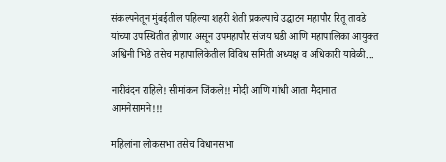संकल्पनेतून मुंबईतील पहिल्या शहरी शेती प्रकल्पाचे उद्घाटन महापौर रितू तावडे यांच्या उपस्थितीत होणार असून उपमहापौर संजय घडी आणि महापालिका आयुक्त अश्विनी भिडे तसेच महापालिकेतील विविध समिती अध्यक्ष व अधिकारी यावेळी...

नारीवंदन राहिले! सीमांकन जिंकले!! मोदी आणि गांधी आता मैदानात आमनेसामने!!!

महिलांना लोकसभा तसेच विधानसभा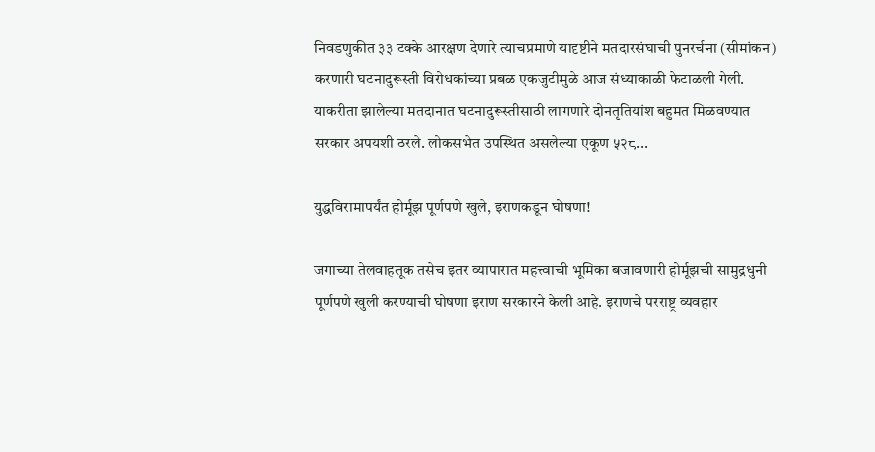निवडणुकीत ३३ टक्के आरक्षण देणारे त्याचप्रमाणे यादृष्टीने मतदारसंघाची पुनरर्चना (सीमांकन) करणारी घटनादुरूस्ती विरोधकांच्या प्रबळ एकजुटीमुळे आज संध्याकाळी फेटाळली गेली. याकरीता झालेल्या मतदानात घटनादुरूस्तीसाठी लागणारे दोनतृतियांश बहुमत मिळवण्यात सरकार अपयशी ठरले. लोकसभेत उपस्थित असलेल्या एकूण ५२८...

युद्धविरामापर्यंत होर्मूझ पूर्णपणे खुले, इराणकडून घोषणा!

जगाच्या तेलवाहतूक तसेच इतर व्यापारात महत्त्वाची भूमिका बजावणारी होर्मूझची सामुद्रधुनी पूर्णपणे खुली करण्याची घोषणा इराण सरकारने केली आहे. इराणचे परराष्ट्र व्यवहार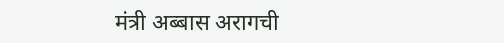मंत्री अब्बास अरागची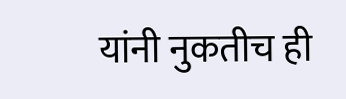यांनी नुकतीच ही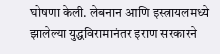घोषणा केली. लेबनान आणि इस्त्रायलमध्ये झालेल्या युद्धविरामानंतर इराण सरकारने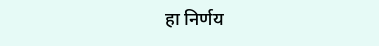हा निर्णय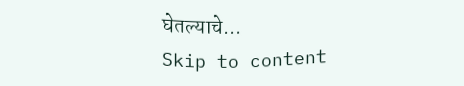घेतल्याचे...
Skip to content